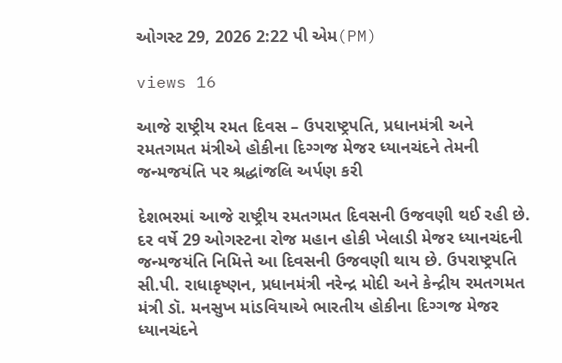ઓગસ્ટ 29, 2026 2:22 પી એમ(PM)

views 16

આજે રાષ્ટ્રીય રમત દિવસ – ઉપરાષ્ટ્રપતિ, પ્રધાનમંત્રી અને રમતગમત મંત્રીએ હોકીના દિગ્ગજ મેજર ધ્યાનચંદને તેમની જન્મજયંતિ પર શ્રદ્ધાંજલિ અર્પણ કરી

દેશભરમાં આજે રાષ્ટ્રીય રમતગમત દિવસની ઉજવણી થઈ રહી છે. દર વર્ષે 29 ઓગસ્ટના રોજ મહાન હોકી ખેલાડી મેજર ધ્યાનચંદની જન્મજયંતિ નિમિત્તે આ દિવસની ઉજવણી થાય છે. ઉપરાષ્ટ્રપતિ સી.પી. રાધાકૃષ્ણન, પ્રધાનમંત્રી નરેન્દ્ર મોદી અને કેન્દ્રીય રમતગમત મંત્રી ડૉ. મનસુખ માંડવિયાએ ભારતીય હોકીના દિગ્ગજ મેજર ધ્યાનચંદને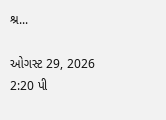શ્ર...

ઓગસ્ટ 29, 2026 2:20 પી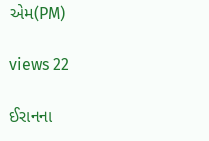એમ(PM)

views 22

ઈરાનના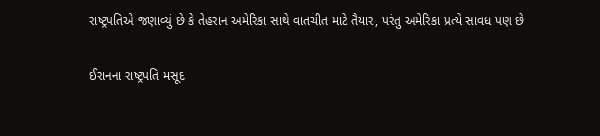રાષ્ટ્રપતિએ જણાવ્યું છે કે તેહરાન અમેરિકા સાથે વાતચીત માટે તૈયાર, પરંતુ અમેરિકા પ્રત્યે સાવધ પણ છે

ઈરાનના રાષ્ટ્રપતિ મસૂદ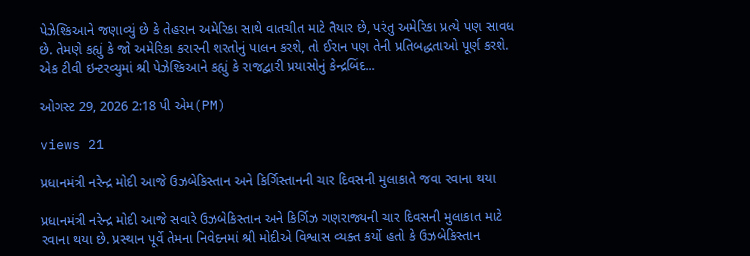પેઝેશ્કિઆને જણાવ્યું છે કે તેહરાન અમેરિકા સાથે વાતચીત માટે તૈયાર છે, પરંતુ અમેરિકા પ્રત્યે પણ સાવધ છે. તેમણે કહ્યું કે જો અમેરિકા કરારની શરતોનું પાલન કરશે, તો ઈરાન પણ તેની પ્રતિબદ્ધતાઓ પૂર્ણ કરશે. એક ટીવી ઇન્ટરવ્યુમાં શ્રી પેઝેશ્કિઆને કહ્યું કે રાજદ્વારી પ્રયાસોનું કેન્દ્રબિંદ...

ઓગસ્ટ 29, 2026 2:18 પી એમ(PM)

views 21

પ્રધાનમંત્રી નરેન્દ્ર મોદી આજે ઉઝબેકિસ્તાન અને કિર્ગિસ્તાનની ચાર દિવસની મુલાકાતે જવા રવાના થયા

પ્રધાનમંત્રી નરેન્દ્ર મોદી આજે સવારે ઉઝબેકિસ્તાન અને કિર્ગિઝ ગણરાજ્યની ચાર દિવસની મુલાકાત માટે રવાના થયા છે. પ્રસ્થાન પૂર્વે તેમના નિવેદનમાં શ્રી મોદીએ વિશ્વાસ વ્યક્ત કર્યો હતો કે ઉઝબેકિસ્તાન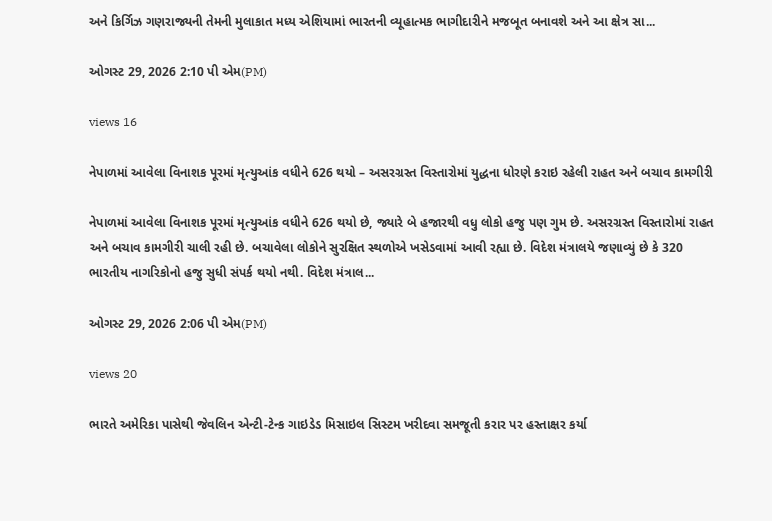અને કિર્ગિઝ ગણરાજ્યની તેમની મુલાકાત મધ્ય એશિયામાં ભારતની વ્યૂહાત્મક ભાગીદારીને મજબૂત બનાવશે અને આ ક્ષેત્ર સા...

ઓગસ્ટ 29, 2026 2:10 પી એમ(PM)

views 16

નેપાળમાં આવેલા વિનાશક પૂરમાં મૃત્યુઆંક વધીને 626 થયો – અસરગ્રસ્ત વિસ્તારોમાં યુદ્ધના ધોરણે કરાઇ રહેલી રાહત અને બચાવ કામગીરી

નેપાળમાં આવેલા વિનાશક પૂરમાં મૃત્યુઆંક વધીને 626 થયો છે, જ્યારે બે હજારથી વધુ લોકો હજુ પણ ગુમ છે. અસરગ્રસ્ત વિસ્તારોમાં રાહત અને બચાવ કામગીરી ચાલી રહી છે. બચાવેલા લોકોને સુરક્ષિત સ્થળોએ ખસેડવામાં આવી રહ્યા છે. વિદેશ મંત્રાલયે જણાવ્યું છે કે 320 ભારતીય નાગરિકોનો હજુ સુધી સંપર્ક થયો નથી. વિદેશ મંત્રાલ...

ઓગસ્ટ 29, 2026 2:06 પી એમ(PM)

views 20

ભારતે અમેરિકા પાસેથી જેવલિન એન્ટી-ટેન્ક ગાઇડેડ મિસાઇલ સિસ્ટમ ખરીદવા સમજૂતી કરાર પર હસ્તાક્ષર કર્યા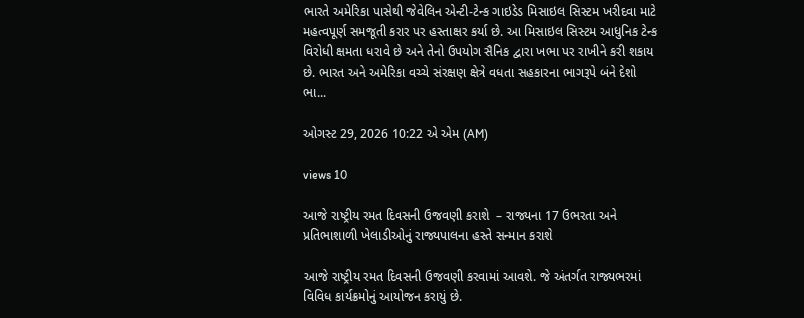ભારતે અમેરિકા પાસેથી જેવેલિન એન્ટી-ટેન્ક ગાઇડેડ મિસાઇલ સિસ્ટમ ખરીદવા માટે મહત્વપૂર્ણ સમજૂતી કરાર પર હસ્તાક્ષર કર્યા છે. આ મિસાઇલ સિસ્ટમ આધુનિક ટેન્ક વિરોધી ક્ષમતા ધરાવે છે અને તેનો ઉપયોગ સૈનિક દ્વારા ખભા પર રાખીને કરી શકાય છે. ભારત અને અમેરિકા વચ્ચે સંરક્ષણ ક્ષેત્રે વધતા સહકારના ભાગરૂપે બંને દેશો ભા...

ઓગસ્ટ 29, 2026 10:22 એ એમ (AM)

views 10

આજે રાષ્ટ્રીય રમત દિવસની ઉજવણી કરાશે  – રાજ્યના 17 ઉભરતા અને પ્રતિભાશાળી ખેલાડીઓનું રાજ્યપાલના હસ્તે સન્માન કરાશે

આજે રાષ્ટ્રીય રમત દિવસની ઉજવણી કરવામાં આવશે. જે અંતર્ગત રાજ્યભરમાં વિવિધ કાર્યક્રમોનું આયોજન કરાયું છે.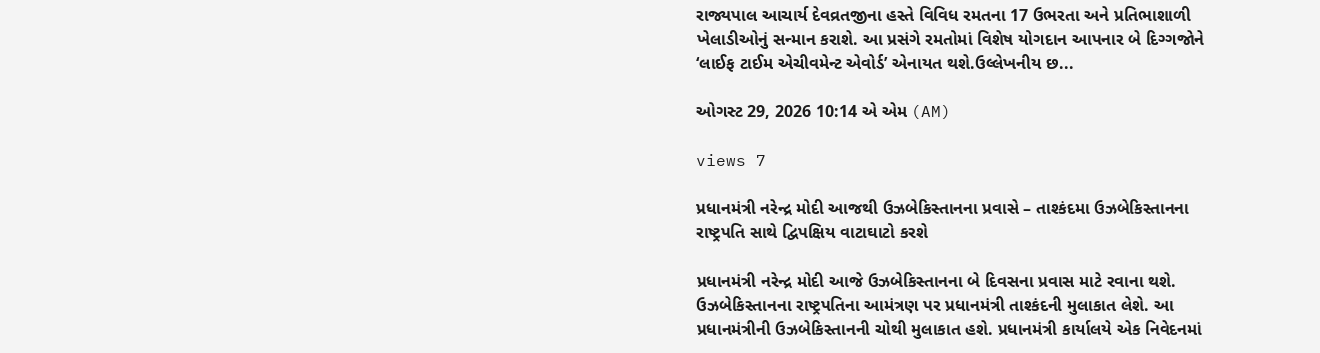રાજ્યપાલ આચાર્ય દેવવ્રતજીના હસ્તે વિવિધ રમતના 17 ઉભરતા અને પ્રતિભાશાળી ખેલાડીઓનું સન્માન કરાશે. આ પ્રસંગે રમતોમાં વિશેષ યોગદાન આપનાર બે દિગ્ગજોને ‘લાઈફ ટાઈમ એચીવમેન્ટ એવોર્ડ’ એનાયત થશે.ઉલ્લેખનીય છ...

ઓગસ્ટ 29, 2026 10:14 એ એમ (AM)

views 7

પ્રધાનમંત્રી નરેન્દ્ર મોદી આજથી ઉઝબેકિસ્તાનના પ્રવાસે – તાશ્કંદમા ઉઝબેકિસ્તાનના રાષ્ટ્રપતિ સાથે દ્વિપક્ષિય વાટાઘાટો કરશે

પ્રધાનમંત્રી નરેન્દ્ર મોદી આજે ઉઝબેકિસ્તાનના બે દિવસના પ્રવાસ માટે રવાના થશે. ઉઝબેકિસ્તાનના રાષ્ટ્રપતિના આમંત્રણ પર પ્રધાનમંત્રી તાશ્કંદની મુલાકાત લેશે. આ પ્રધાનમંત્રીની ઉઝબેકિસ્તાનની ચોથી મુલાકાત હશે. પ્રધાનમંત્રી કાર્યાલયે એક નિવેદનમાં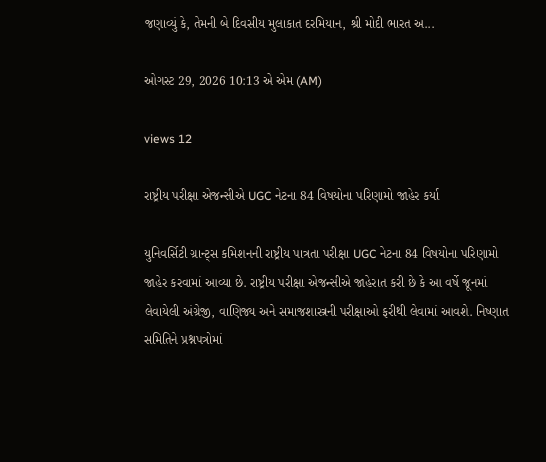જણાવ્યું કે, તેમની બે દિવસીય મુલાકાત દરમિયાન, શ્રી મોદી ભારત અ...

ઓગસ્ટ 29, 2026 10:13 એ એમ (AM)

views 12

રાષ્ટ્રીય પરીક્ષા એજન્સીએ UGC નેટના 84 વિષયોના પરિણામો જાહેર કર્યા

યુનિવર્સિટી ગ્રાન્ટ્સ કમિશનની રાષ્ટ્રીય પાત્રતા પરીક્ષા UGC નેટના 84 વિષયોના પરિણામો જાહેર કરવામાં આવ્યા છે. રાષ્ટ્રીય પરીક્ષા એજન્સીએ જાહેરાત કરી છે કે આ વર્ષે જૂનમાં લેવાયેલી અંગ્રેજી, વાણિજ્ય અને સમાજશાસ્ત્રની પરીક્ષાઓ ફરીથી લેવામાં આવશે. નિષ્ણાત સમિતિને પ્રશ્નપત્રોમાં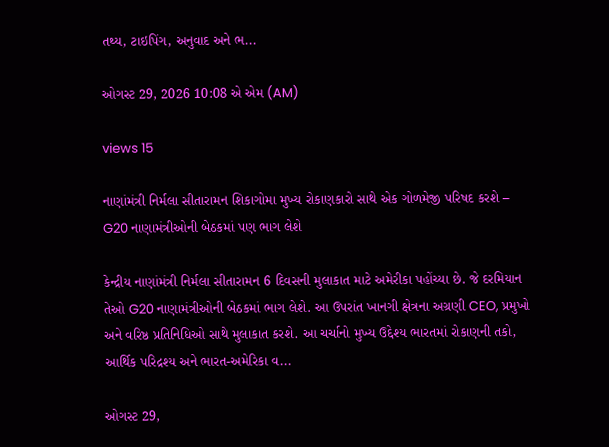તથ્ય, ટાઇપિંગ, અનુવાદ અને ભ...

ઓગસ્ટ 29, 2026 10:08 એ એમ (AM)

views 15

નાણાંમંત્રી નિર્મલા સીતારામન શિકાગોમા મુખ્ય રોકાણકારો સાથે એક ગોળમેજી પરિષદ કરશે – G20 નાણામંત્રીઓની બેઠકમાં પણ ભાગ લેશે

કેન્દ્રીય નાણાંમંત્રી નિર્મલા સીતારામન 6 દિવસની મુલાકાત માટે અમેરીકા પહોંચ્યા છે. જે દરમિયાન તેઓ G20 નાણામંત્રીઓની બેઠકમાં ભાગ લેશે. આ ઉપરાંત ખાનગી ક્ષેત્રના અગ્રણી CEO, પ્રમુખો અને વરિષ્ઠ પ્રતિનિધિઓ સાથે મુલાકાત કરશે. આ ચર્ચાનો મુખ્ય ઉદ્દેશ્ય ભારતમાં રોકાણની તકો, આર્થિક પરિદ્રશ્ય અને ભારત-અમેરિકા વ...

ઓગસ્ટ 29,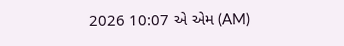2026 10:07 એ એમ (AM)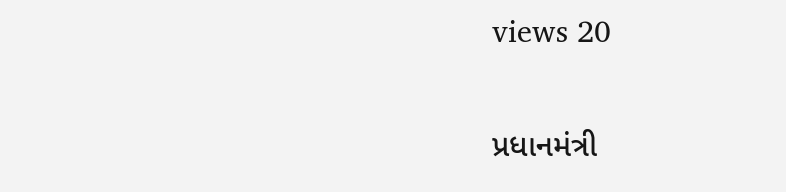views 20

પ્રધાનમંત્રી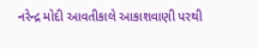નરેન્દ્ર મોદી આવતીકાલે આકાશવાણી પરથી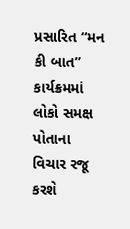પ્રસારિત “મન કી બાત” કાર્યક્રમમાં લોકો સમક્ષ પોતાના વિચાર રજૂ કરશે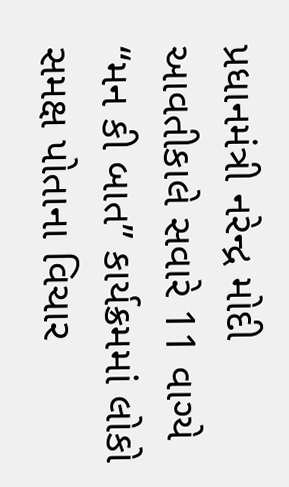પ્રધાનમંત્રી નરેન્દ્ર મોદી આવતીકાલે સવારે 11 વાગ્યે “મન કી બાત” કાર્યક્રમમાં લોકો સમક્ષ પોતાના વિચાર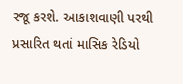રજૂ કરશે. આકાશવાણી પરથી પ્રસારિત થતાં માસિક રેડિયો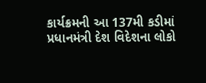કાર્યક્રમની આ 137મી કડીમાં પ્રધાનમંત્રી દેશ વિદેશના લોકો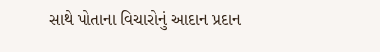સાથે પોતાના વિચારોનું આદાન પ્રદાન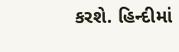કરશે. હિન્દીમાં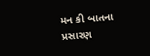મન કી બાતના પ્રસારણ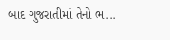બાદ ગુજરાતીમાં તેનો ભ...